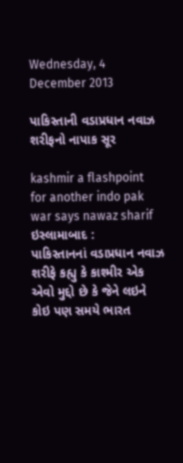Wednesday, 4 December 2013

પાકિસ્તાની વડાપ્રધાન નવાઝ શરીફનો નાપાક સૂર

kashmir a flashpoint for another indo pak war says nawaz sharif
ઇસ્લામાબાદ :
પાકિસ્તાનનાં વડાપ્રધાન નવાઝ શરીફે કહ્યુ કે કાશ્મીર એક એવો મુદ્દો છે કે જેને લઇને કોઇ પણ સમયે ભારત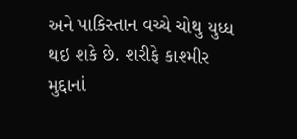અને પાકિસ્તાન વચ્ચે ચોથુ યુધ્ધ થઇ શકે છે. શરીફે કાશ્મીર મુદ્દાનાં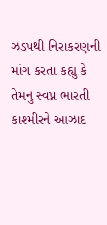ઝડપથી નિરાકરણની માંગ કરતા કહ્યુ કે તેમનુ સ્વપ્ન ભારતી કાશ્મીરને આઝાદ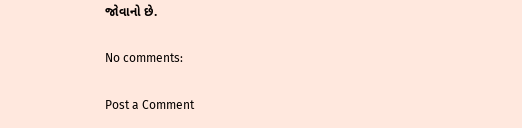જોવાનો છે.

No comments:

Post a Comment